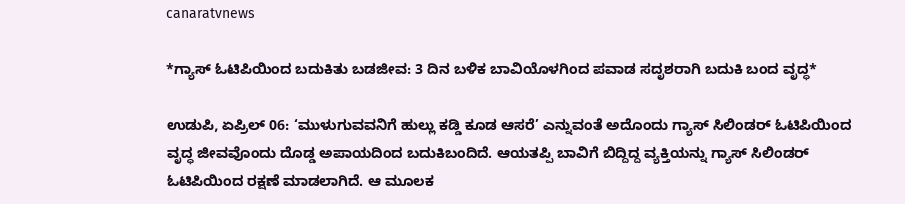canaratvnews

*ಗ್ಯಾಸ್ ಓಟಿಪಿಯಿಂದ ಬದುಕಿತು ಬಡಜೀವ: 3 ದಿನ ಬಳಿಕ ಬಾವಿಯೊಳಗಿಂದ ಪವಾಡ ಸದೃಶರಾಗಿ ಬದುಕಿ ಬಂದ ವೃದ್ಧ*

ಉಡುಪಿ, ಏಪ್ರಿಲ್ 06: ‘ಮುಳುಗುವವನಿಗೆ ಹುಲ್ಲು ಕಡ್ಡಿ ಕೂಡ ಆಸರೆ’ ಎನ್ನುವಂತೆ ಅದೊಂದು ಗ್ಯಾಸ್ ಸಿಲಿಂಡರ್ ಓಟಿಪಿಯಿಂದ ವೃದ್ಧ ಜೀವವೊಂದು ದೊಡ್ಡ ಅಪಾಯದಿಂದ ಬದುಕಿಬಂದಿದೆ. ಆಯತಪ್ಪಿ ಬಾವಿಗೆ ಬಿದ್ದಿದ್ದ ವ್ಯಕ್ತಿಯನ್ನು ಗ್ಯಾಸ್ ಸಿಲಿಂಡರ್ ಓಟಿಪಿಯಿಂದ ರಕ್ಷಣೆ ಮಾಡಲಾಗಿದೆ. ಆ ಮೂಲಕ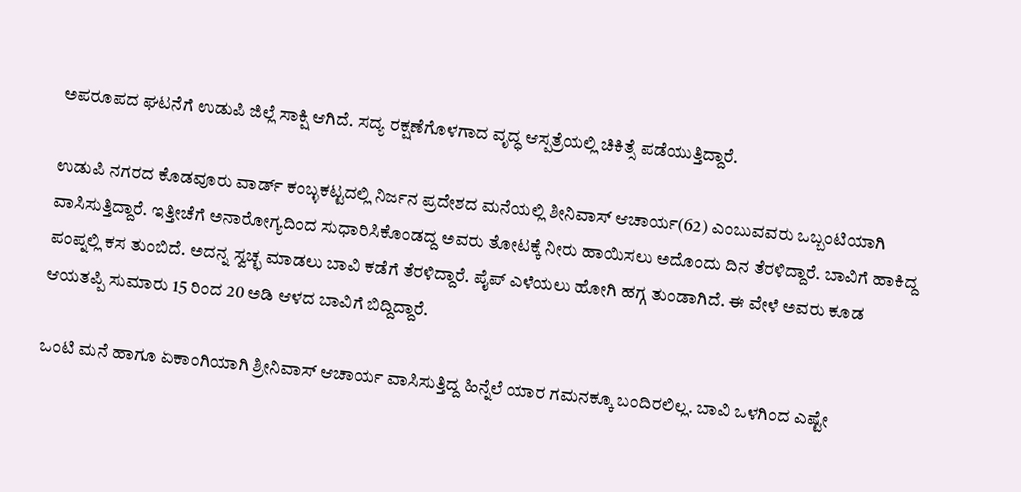ಅಪರೂಪದ ಘಟನೆಗೆ ಉಡುಪಿ ಜಿಲ್ಲೆ ಸಾಕ್ಷಿ ಆಗಿದೆ. ಸದ್ಯ ರಕ್ಷಣೆಗೊಳಗಾದ ವೃದ್ಧ ಆಸ್ಪತ್ರೆಯಲ್ಲಿ ಚಿಕಿತ್ಸೆ ಪಡೆಯುತ್ತಿದ್ದಾರೆ.

ಉಡುಪಿ ನಗರದ ಕೊಡವೂರು ವಾರ್ಡ್ ಕಂಬ್ಳಕಟ್ಟದಲ್ಲಿ ನಿರ್ಜನ ಪ್ರದೇಶದ ಮನೆಯಲ್ಲಿ ಶೀನಿವಾಸ್ ಆಚಾರ್ಯ(62) ಎಂಬುವವರು ಒಬ್ಬಂಟಿಯಾಗಿ ವಾಸಿಸುತ್ತಿದ್ದಾರೆ. ಇತ್ತೀಚೆಗೆ ಅನಾರೋಗ್ಯದಿಂದ ಸುಧಾರಿಸಿಕೊಂಡದ್ದ ಅವರು ತೋಟಕ್ಕೆ ನೀರು ಹಾಯಿಸಲು ಅದೊಂದು ದಿನ ತೆರಳಿದ್ದಾರೆ. ಬಾವಿಗೆ ಹಾಕಿದ್ದ ಪಂಪ್ನಲ್ಲಿ ಕಸ ತುಂಬಿದೆ. ಅದನ್ನ ಸ್ವಚ್ಛ ಮಾಡಲು ಬಾವಿ ಕಡೆಗೆ ತೆರಳಿದ್ದಾರೆ. ಪೈಪ್ ಎಳೆಯಲು ಹೋಗಿ ಹಗ್ಗ ತುಂಡಾಗಿದೆ. ಈ ವೇಳೆ ಅವರು ಕೂಡ ಆಯತಪ್ಪಿ ಸುಮಾರು 15 ರಿಂದ 20 ಅಡಿ ಆಳದ ಬಾವಿಗೆ ಬಿದ್ದಿದ್ದಾರೆ.

ಒಂಟಿ ಮನೆ ಹಾಗೂ ಏಕಾಂಗಿಯಾಗಿ ಶ್ರೀನಿವಾಸ್ ಆಚಾರ್ಯ ವಾಸಿಸುತ್ತಿದ್ದ ಹಿನ್ನೆಲೆ ಯಾರ ಗಮನಕ್ಕೂ ಬಂದಿರಲಿಲ್ಲ. ಬಾವಿ ಒಳಗಿಂದ ಎಷ್ಟೇ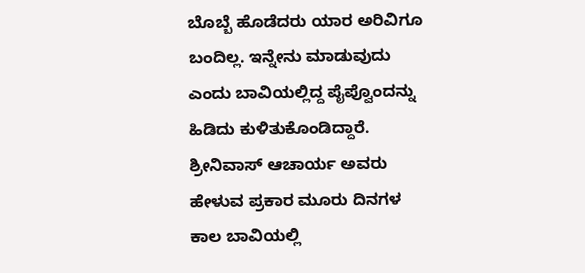ಬೊಬ್ಬೆ ಹೊಡೆದರು ಯಾರ ಅರಿವಿಗೂ ಬಂದಿಲ್ಲ. ಇನ್ನೇನು ಮಾಡುವುದು ಎಂದು ಬಾವಿಯಲ್ಲಿದ್ದ ಪೈಪ್ವೊಂದನ್ನು ಹಿಡಿದು ಕುಳಿತುಕೊಂಡಿದ್ದಾರೆ. ಶ್ರೀನಿವಾಸ್ ಆಚಾರ್ಯ ಅವರು ಹೇಳುವ ಪ್ರಕಾರ ಮೂರು ದಿನಗಳ ಕಾಲ ಬಾವಿಯಲ್ಲಿ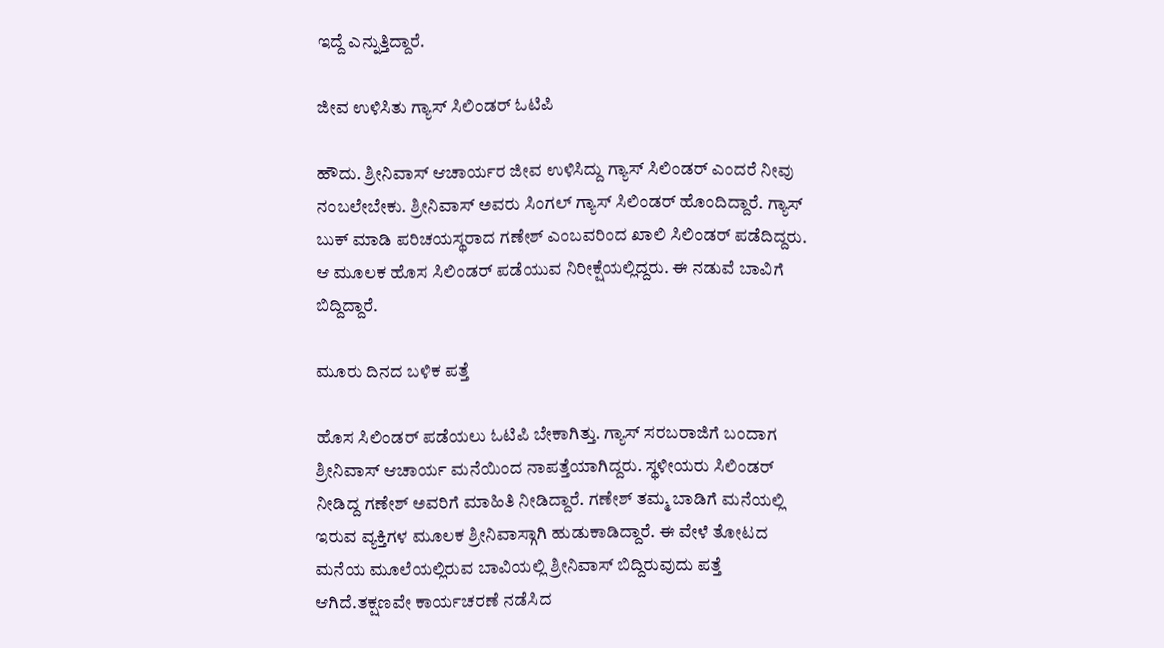ಇದ್ದೆ ಎನ್ನುತ್ತಿದ್ದಾರೆ.

ಜೀವ ಉಳಿಸಿತು ಗ್ಯಾಸ್ ಸಿಲಿಂಡರ್ ಓಟಿಪಿ

ಹೌದು. ಶ್ರೀನಿವಾಸ್ ಆಚಾರ್ಯರ ಜೀವ ಉಳಿಸಿದ್ದು ಗ್ಯಾಸ್ ಸಿಲಿಂಡರ್ ಎಂದರೆ ನೀವು ನಂಬಲೇಬೇಕು. ಶ್ರೀನಿವಾಸ್ ಅವರು ಸಿಂಗಲ್ ಗ್ಯಾಸ್ ಸಿಲಿಂಡರ್ ಹೊಂದಿದ್ದಾರೆ. ಗ್ಯಾಸ್ ಬುಕ್ ಮಾಡಿ ಪರಿಚಯಸ್ಥರಾದ ಗಣೇಶ್ ಎಂಬವರಿಂದ ಖಾಲಿ ಸಿಲಿಂಡರ್ ಪಡೆದಿದ್ದರು. ಆ ಮೂಲಕ ಹೊಸ ಸಿಲಿಂಡರ್ ಪಡೆಯುವ ನಿರೀಕ್ಷೆಯಲ್ಲಿದ್ದರು. ಈ ನಡುವೆ ಬಾವಿಗೆ ಬಿದ್ದಿದ್ದಾರೆ.

ಮೂರು ದಿನದ ಬಳಿಕ ಪತ್ತೆ

ಹೊಸ ಸಿಲಿಂಡರ್ ಪಡೆಯಲು ಓಟಿಪಿ ಬೇಕಾಗಿತ್ತು. ಗ್ಯಾಸ್ ಸರಬರಾಜಿಗೆ ಬಂದಾಗ ಶ್ರೀನಿವಾಸ್ ಆಚಾರ್ಯ ಮನೆಯಿಂದ ನಾಪತ್ತೆಯಾಗಿದ್ದರು. ಸ್ಥಳೀಯರು ಸಿಲಿಂಡರ್ ನೀಡಿದ್ದ ಗಣೇಶ್ ಅವರಿಗೆ ಮಾಹಿತಿ ನೀಡಿದ್ದಾರೆ. ಗಣೇಶ್ ತಮ್ಮ ಬಾಡಿಗೆ ಮನೆಯಲ್ಲಿ ಇರುವ ವ್ಯಕ್ತಿಗಳ ಮೂಲಕ ಶ್ರೀನಿವಾಸ್ಗಾಗಿ ಹುಡುಕಾಡಿದ್ದಾರೆ. ಈ ವೇಳೆ ತೋಟದ ಮನೆಯ ಮೂಲೆಯಲ್ಲಿರುವ ಬಾವಿಯಲ್ಲಿ ಶ್ರೀನಿವಾಸ್ ಬಿದ್ದಿರುವುದು ಪತ್ತೆ ಆಗಿದೆ.ತಕ್ಷಣವೇ ಕಾರ್ಯಚರಣೆ ನಡೆಸಿದ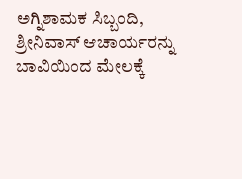ಅಗ್ನಿಶಾಮಕ ಸಿಬ್ಬಂದಿ, ಶ್ರೀನಿವಾಸ್ ಆಚಾರ್ಯರನ್ನು ಬಾವಿಯಿಂದ ಮೇಲಕ್ಕೆ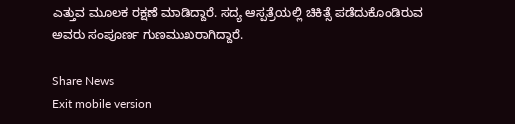ಎತ್ತುವ ಮೂಲಕ ರಕ್ಷಣೆ ಮಾಡಿದ್ದಾರೆ. ಸದ್ಯ ಆಸ್ಪತ್ರೆಯಲ್ಲಿ ಚಿಕಿತ್ಸೆ ಪಡೆದುಕೊಂಡಿರುವ ಅವರು ಸಂಪೂರ್ಣ ಗುಣಮುಖರಾಗಿದ್ದಾರೆ.

Share News
Exit mobile version